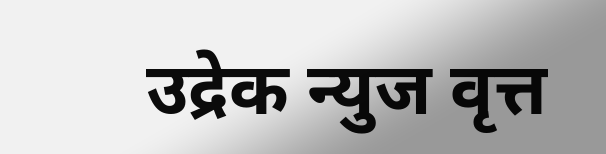उद्रेक न्युज वृत्त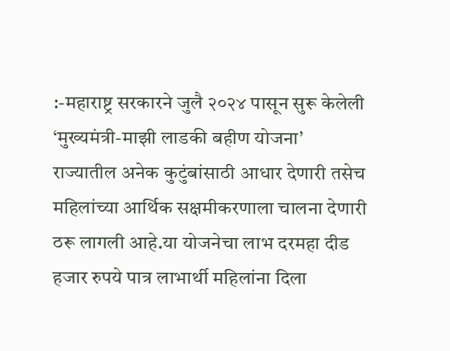:-महाराष्ट्र सरकारने जुलै २०२४ पासून सुरू केलेली ‘मुख्यमंत्री-माझी लाडकी बहीण योजना’ राज्यातील अनेक कुटुंबांसाठी आधार देणारी तसेच महिलांच्या आर्थिक सक्षमीकरणाला चालना देणारी ठरू लागली आहे.या योजनेचा लाभ दरमहा दीड हजार रुपये पात्र लाभार्थी महिलांना दिला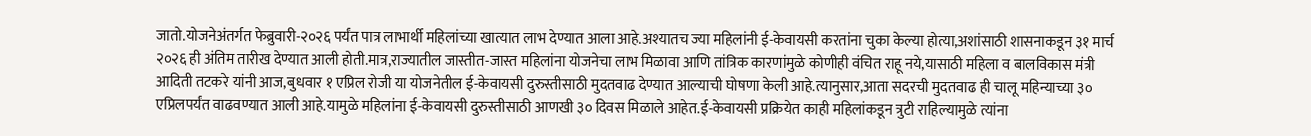जातो.योजनेअंतर्गत फेब्रुवारी-२०२६ पर्यंत पात्र लाभार्थी महिलांच्या खात्यात लाभ देण्यात आला आहे.अश्यातच ज्या महिलांनी ई-केवायसी करतांना चुका केल्या होत्या,अशांसाठी शासनाकडून ३१ मार्च २०२६ ही अंतिम तारीख देण्यात आली होती.मात्र,राज्यातील जास्तीत-जास्त महिलांना योजनेचा लाभ मिळावा आणि तांत्रिक कारणांमुळे कोणीही वंचित राहू नये,यासाठी महिला व बालविकास मंत्री आदिती तटकरे यांनी आज,बुधवार १ एप्रिल रोजी या योजनेतील ई-केवायसी दुरुस्तीसाठी मुदतवाढ देण्यात आल्याची घोषणा केली आहे.त्यानुसार,आता सदरची मुदतवाढ ही चालू महिन्याच्या ३० एप्रिलपर्यंत वाढवण्यात आली आहे.यामुळे महिलांना ई-केवायसी दुरुस्तीसाठी आणखी ३० दिवस मिळाले आहेत.ई-केवायसी प्रक्रियेत काही महिलांकडून त्रुटी राहिल्यामुळे त्यांना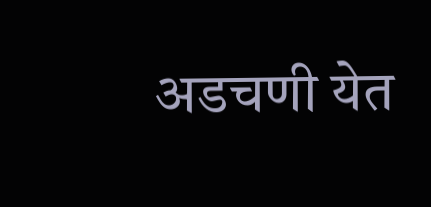अडचणी येत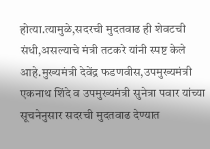होत्या.त्यामुळे,सदरची मुदतवाढ ही शेवटची संधी,असल्याचे मंत्री तटकरे यांनी स्पष्ट केले आहे.मुख्यमंत्री देवेंद्र फडणवीस,उपमुख्यमंत्री एकनाथ शिंदे व उपमुख्यमंत्री सुनेत्रा पवार यांच्या सूचनेनुसार सदरची मुदतवाढ देण्यात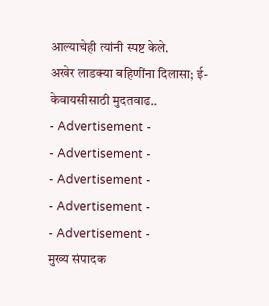आल्याचेही त्यांनी स्पष्ट केले.
अखेर लाडक्या बहिणींना दिलासा; ई-केवायसीसाठी मुदतवाढ..
- Advertisement -
- Advertisement -
- Advertisement -
- Advertisement -
- Advertisement -
मुख्य संपादक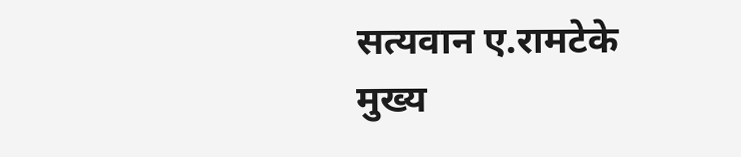सत्यवान ए.रामटेके
मुख्य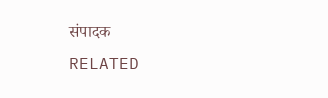संपादक
RELATED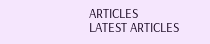ARTICLES
LATEST ARTICLES